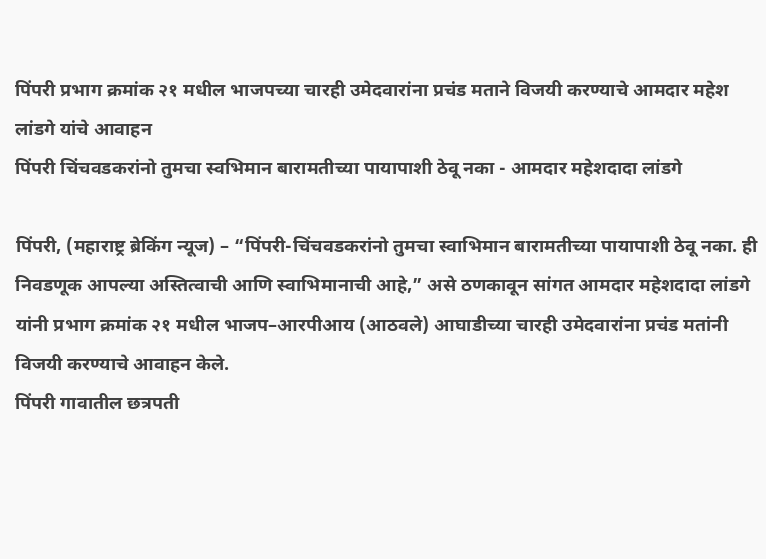पिंपरी प्रभाग क्रमांक २१ मधील भाजपच्या चारही उमेदवारांना प्रचंड मताने विजयी करण्याचे आमदार महेश लांडगे यांचे आवाहन
पिंपरी चिंचवडकरांनो तुमचा स्वभिमान बारामतीच्या पायापाशी ठेवू नका - आमदार महेशदादा लांडगे

पिंपरी, (महाराष्ट्र ब्रेकिंग न्यूज) – “पिंपरी-चिंचवडकरांनो तुमचा स्वाभिमान बारामतीच्या पायापाशी ठेवू नका. ही निवडणूक आपल्या अस्तित्वाची आणि स्वाभिमानाची आहे,” असे ठणकावून सांगत आमदार महेशदादा लांडगे यांनी प्रभाग क्रमांक २१ मधील भाजप–आरपीआय (आठवले) आघाडीच्या चारही उमेदवारांना प्रचंड मतांनी विजयी करण्याचे आवाहन केले.
पिंपरी गावातील छत्रपती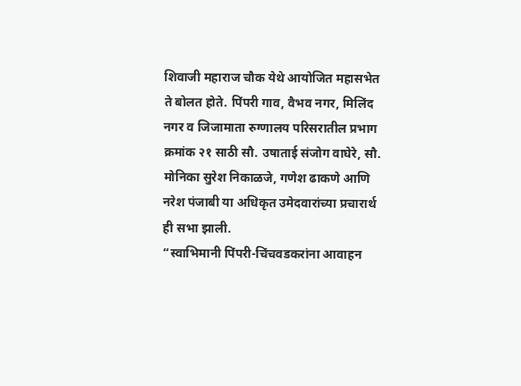शिवाजी महाराज चौक येथे आयोजित महासभेत ते बोलत होते. पिंपरी गाव, वैभव नगर, मिलिंद नगर व जिजामाता रुग्णालय परिसरातील प्रभाग क्रमांक २१ साठी सौ. उषाताई संजोग वाघेरे, सौ. मोनिका सुरेश निकाळजे, गणेश ढाकणे आणि नरेश पंजाबी या अधिकृत उमेदवारांच्या प्रचारार्थ ही सभा झाली.
“स्वाभिमानी पिंपरी-चिंचवडकरांना आवाहन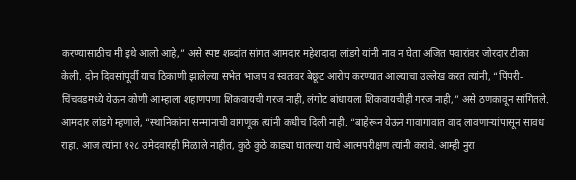करण्यासाठीच मी इथे आलो आहे,” असे स्पष्ट शब्दांत सांगत आमदार महेशदादा लांडगे यांनी नाव न घेता अजित पवारांवर जोरदार टीका केली. दोन दिवसांपूर्वी याच ठिकाणी झालेल्या सभेत भाजप व स्वतःवर बेछूट आरोप करण्यात आल्याचा उल्लेख करत त्यांनी, “पिंपरी-चिंचवडमध्ये येऊन कोणी आम्हाला शहाणपणा शिकवायची गरज नाही, लंगोट बांधायला शिकवायचीही गरज नाही,” असे ठणकावून सांगितले.
आमदार लांडगे म्हणाले, “स्थानिकांना सन्मानाची वागणूक त्यांनी कधीच दिली नाही. “बाहेरून येऊन गावागावात वाद लावणाऱ्यांपासून सावध राहा. आज त्यांना १२८ उमेदवारही मिळाले नाहीत, कुठे कुठे काड्या घातल्या याचे आत्मपरीक्षण त्यांनी करावे. आम्ही नुरा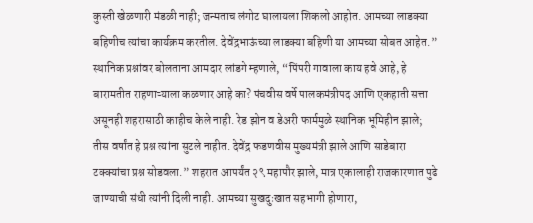कुस्ती खेळणारी मंडळी नाही; जन्मताच लंगोट घालायला शिकलो आहोत. आमच्या लाडक्या बहिणीच त्यांचा कार्यक्रम करतील. देवेंद्रभाऊंच्या लाडक्या बहिणी या आमच्या सोबत आहेत.”
स्थानिक प्रश्नांवर बोलताना आमदार लांडगे म्हणाले, “पिंपरी गावाला काय हवे आहे, हे बारामतीत राहणाऱ्याला कळणार आहे का? पंचवीस वर्षे पालकमंत्रीपद आणि एकहाती सत्ता असूनही शहरासाठी काहीच केले नाही. रेड झोन व डेअरी फार्ममुळे स्थानिक भूमिहीन झाले; तीस वर्षांत हे प्रश्न त्यांना सुटले नाहीत. देवेंद्र फडणवीस मुख्यमंत्री झाले आणि साडेबारा टक्क्यांचा प्रश्न सोडवला.” शहरात आपर्यंत २९ महापौर झाले, मात्र एकालाही राजकारणात पुढे जाण्याची संधी त्यांनी दिली नाही. आमच्या सुखदुःखात सहभागी होणारा,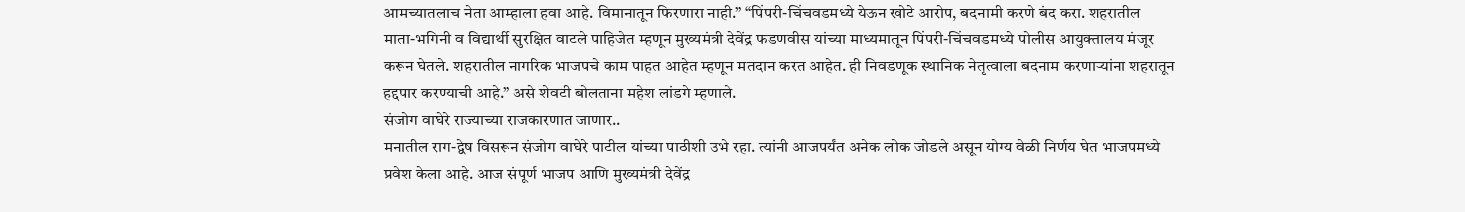आमच्यातलाच नेता आम्हाला हवा आहे. विमानातून फिरणारा नाही.” “पिंपरी-चिंचवडमध्ये येऊन खोटे आरोप, बदनामी करणे बंद करा. शहरातील माता-भगिनी व विद्यार्थी सुरक्षित वाटले पाहिजेत म्हणून मुख्यमंत्री देवेंद्र फडणवीस यांच्या माध्यमातून पिंपरी-चिंचवडमध्ये पोलीस आयुक्तालय मंजूर करून घेतले. शहरातील नागरिक भाजपचे काम पाहत आहेत म्हणून मतदान करत आहेत. ही निवडणूक स्थानिक नेतृत्वाला बदनाम करणाऱ्यांना शहरातून हद्दपार करण्याची आहे.” असे शेवटी बोलताना महेश लांडगे म्हणाले.
संजोग वाघेरे राज्याच्या राजकारणात जाणार..
मनातील राग-द्वेष विसरून संजोग वाघेरे पाटील यांच्या पाठीशी उभे रहा. त्यांनी आजपर्यंत अनेक लोक जोडले असून योग्य वेळी निर्णय घेत भाजपमध्ये प्रवेश केला आहे. आज संपूर्ण भाजप आणि मुख्यमंत्री देवेंद्र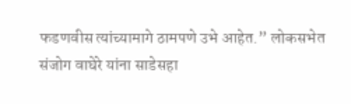फडणवीस त्यांच्यामागे ठामपणे उभे आहेत.” लोकसभेत संजोग वाघेरे यांना साडेसहा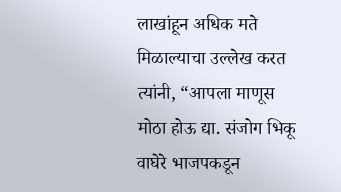लाखांहून अधिक मते मिळाल्याचा उल्लेख करत त्यांनी, “आपला माणूस मोठा होऊ द्या. संजोग भिकू वाघेरे भाजपकडून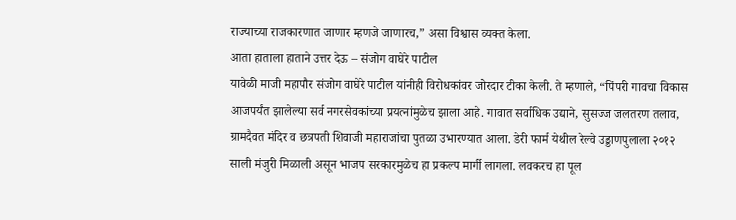राज्याच्या राजकारणात जाणार म्हणजे जाणारच,” असा विश्वास व्यक्त केला.
आता हाताला हाताने उत्तर देऊ – संजोग वाघेरे पाटील
यावेळी माजी महापौर संजोग वाघेरे पाटील यांनीही विरोधकांवर जोरदार टीका केली. ते म्हणाले, “पिंपरी गावचा विकास आजपर्यंत झालेल्या सर्व नगरसेवकांच्या प्रयत्नांमुळेच झाला आहे. गावात सर्वाधिक उद्याने, सुसज्ज जलतरण तलाव, ग्रामदैवत मंदिर व छत्रपती शिवाजी महाराजांचा पुतळा उभारण्यात आला. डेरी फार्म येथील रेल्वे उड्डाणपुलाला २०१२ साली मंजुरी मिळाली असून भाजप सरकारमुळेच हा प्रकल्प मार्गी लागला. लवकरच हा पूल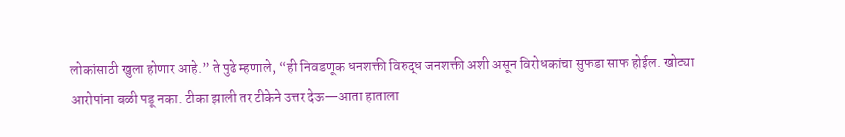लोकांसाठी खुला होणार आहे.” ते पुढे म्हणाले, “ही निवडणूक धनशक्ती विरुद्ध जनशक्ती अशी असून विरोधकांचा सुफडा साफ होईल. खोट्या आरोपांना बळी पडू नका. टीका झाली तर टीकेने उत्तर देऊ—आता हाताला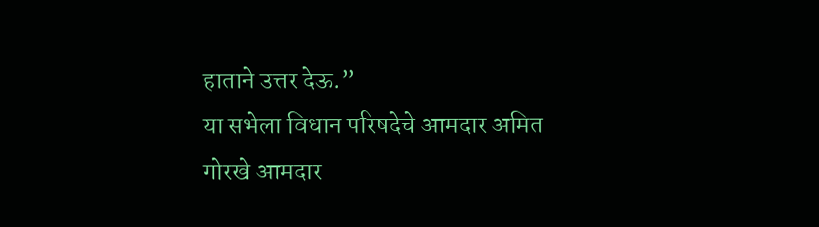हाताने उत्तर देऊ.”
या सभेला विधान परिषदेचे आमदार अमित गोरखे आमदार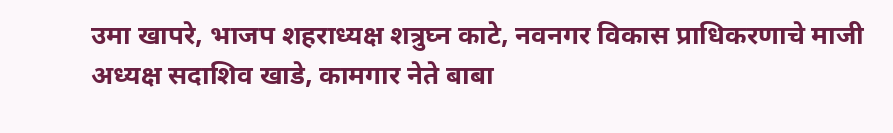उमा खापरे, भाजप शहराध्यक्ष शत्रुघ्न काटे, नवनगर विकास प्राधिकरणाचे माजी अध्यक्ष सदाशिव खाडे, कामगार नेते बाबा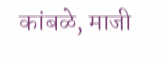कांबळे, माजी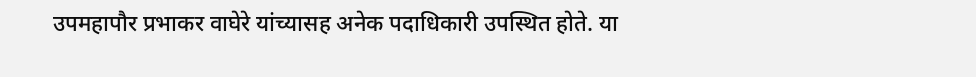उपमहापौर प्रभाकर वाघेरे यांच्यासह अनेक पदाधिकारी उपस्थित होते. या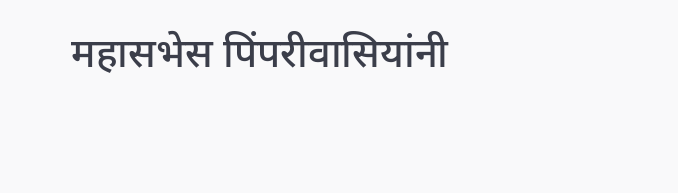महासभेस पिंपरीवासियांनी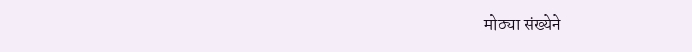मोठ्या संख्येने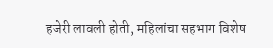हजेरी लावली होती, महिलांचा सहभाग विशेष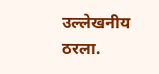उल्लेखनीय ठरला.